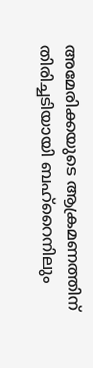അമേരിക്കയുടെ ആക്രമണത്തിന് തിരിച്ചടിയായി ബഹ്‌റൈനിലും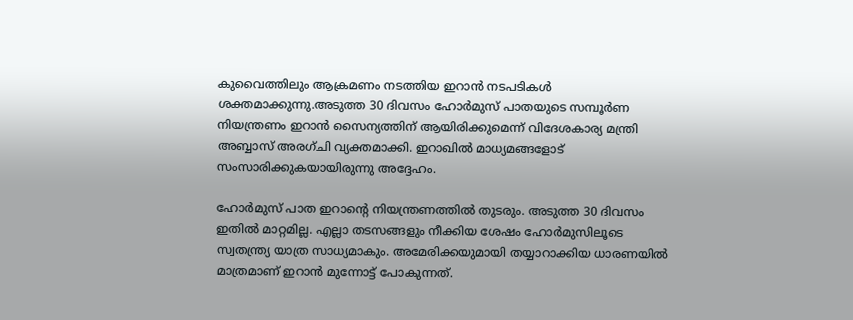കുവൈത്തിലും ആക്രമണം നടത്തിയ ഇറാന്‍ നടപടികള്‍ ശക്തമാക്കുന്നു.അടുത്ത 30 ദിവസം ഹോര്‍മുസ് പാതയുടെ സമ്പൂര്‍ണ നിയന്ത്രണം ഇറാന്‍ സൈന്യത്തിന് ആയിരിക്കുമെന്ന് വിദേശകാര്യ മന്ത്രി അബ്ബാസ് അരഗ്ചി വ്യക്തമാക്കി. ഇറാഖില്‍ മാധ്യമങ്ങളോട് സംസാരിക്കുകയായിരുന്നു അദ്ദേഹം.

ഹോര്‍മുസ് പാത ഇറാന്റെ നിയന്ത്രണത്തില്‍ തുടരും. അടുത്ത 30 ദിവസം ഇതില്‍ മാറ്റമില്ല. എല്ലാ തടസങ്ങളും നീക്കിയ ശേഷം ഹോര്‍മുസിലൂടെ സ്വതന്ത്ര്യ യാത്ര സാധ്യമാകും. അമേരിക്കയുമായി തയ്യാറാക്കിയ ധാരണയില്‍ മാത്രമാണ് ഇറാന്‍ മുന്നോട്ട് പോകുന്നത്.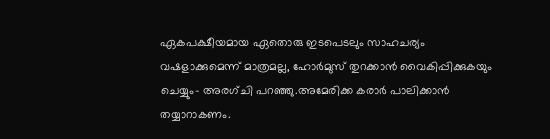ഏകപക്ഷീയമായ ഏതൊരു ഇടപെടലും സാഹചര്യം വഷളാക്കുമെന്ന് മാത്രമല്ല, ഹോര്‍മുസ് തുറക്കാന്‍ വൈകിപ്പിക്കുകയും ചെയ്യും- അരഗ്ചി പറഞ്ഞു.അമേരിക്ക കരാര്‍ പാലിക്കാന്‍ തയ്യാറാകണം.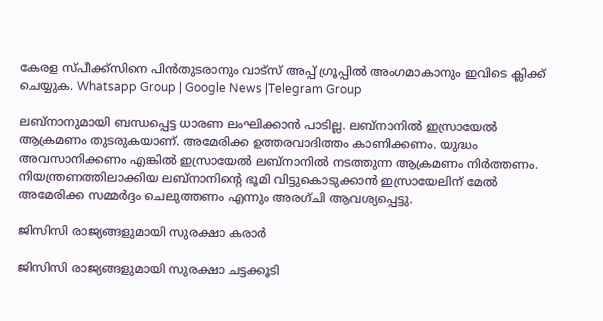കേരള സ്പീക്ക്സിനെ പിൻതുടരാനും വാട്സ് അപ്പ് ഗ്രൂപ്പിൽ അംഗമാകാനും ഇവിടെ ക്ലിക്ക് ചെയ്യുക. Whatsapp Group | Google News |Telegram Group

ലബ്‌നാനുമായി ബന്ധപ്പെട്ട ധാരണ ലംഘിക്കാന്‍ പാടില്ല. ലബ്‌നാനില്‍ ഇസ്രായേല്‍ ആക്രമണം തുടരുകയാണ്. അമേരിക്ക ഉത്തരവാദിത്തം കാണിക്കണം. യുദ്ധം അവസാനിക്കണം എങ്കില്‍ ഇസ്രായേല്‍ ലബ്‌നാനില്‍ നടത്തുന്ന ആക്രമണം നിര്‍ത്തണം. നിയന്ത്രണത്തിലാക്കിയ ലബ്‌നാനിന്റെ ഭൂമി വിട്ടുകൊടുക്കാന്‍ ഇസ്രായേലിന് മേല്‍ അമേരിക്ക സമ്മര്‍ദ്ദം ചെലുത്തണം എന്നും അരഗ്ചി ആവശ്യപ്പെട്ടു.

ജിസിസി രാജ്യങ്ങളുമായി സുരക്ഷാ കരാര്‍

ജിസിസി രാജ്യങ്ങളുമായി സുരക്ഷാ ചട്ടക്കൂടി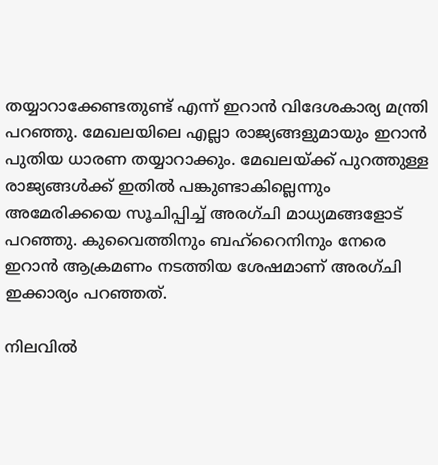തയ്യാറാക്കേണ്ടതുണ്ട് എന്ന് ഇറാന്‍ വിദേശകാര്യ മന്ത്രി പറഞ്ഞു. മേഖലയിലെ എല്ലാ രാജ്യങ്ങളുമായും ഇറാന്‍ പുതിയ ധാരണ തയ്യാറാക്കും. മേഖലയ്ക്ക് പുറത്തുള്ള രാജ്യങ്ങള്‍ക്ക് ഇതില്‍ പങ്കുണ്ടാകില്ലെന്നും അമേരിക്കയെ സൂചിപ്പിച്ച്‌ അരഗ്ചി മാധ്യമങ്ങളോട് പറഞ്ഞു. കുവൈത്തിനും ബഹ്‌റൈനിനും നേരെ ഇറാന്‍ ആക്രമണം നടത്തിയ ശേഷമാണ് അരഗ്ചി ഇക്കാര്യം പറഞ്ഞത്.

നിലവില്‍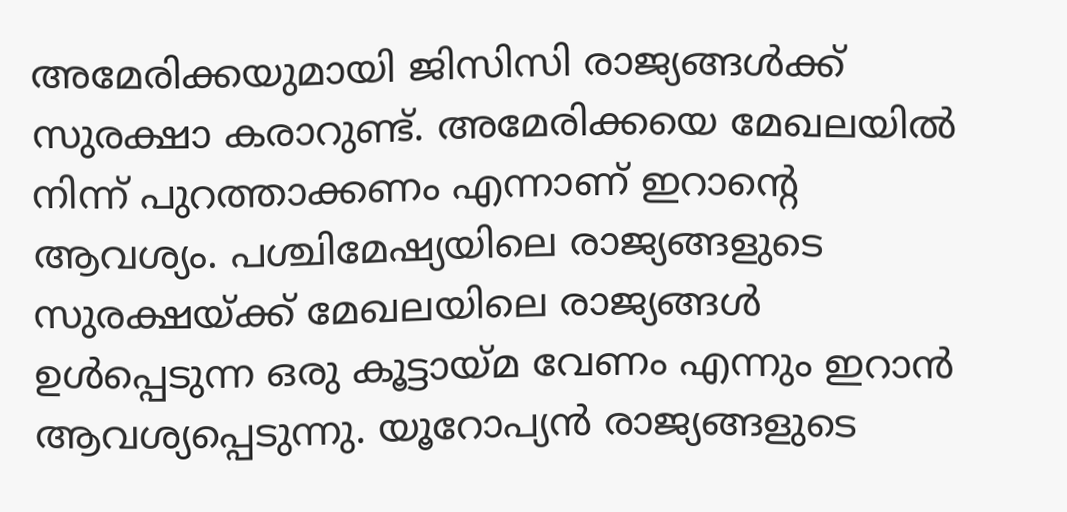അമേരിക്കയുമായി ജിസിസി രാജ്യങ്ങള്‍ക്ക് സുരക്ഷാ കരാറുണ്ട്. അമേരിക്കയെ മേഖലയില്‍ നിന്ന് പുറത്താക്കണം എന്നാണ് ഇറാന്റെ ആവശ്യം. പശ്ചിമേഷ്യയിലെ രാജ്യങ്ങളുടെ സുരക്ഷയ്ക്ക് മേഖലയിലെ രാജ്യങ്ങള്‍ ഉള്‍പ്പെടുന്ന ഒരു കൂട്ടായ്മ വേണം എന്നും ഇറാന്‍ ആവശ്യപ്പെടുന്നു. യൂറോപ്യന്‍ രാജ്യങ്ങളുടെ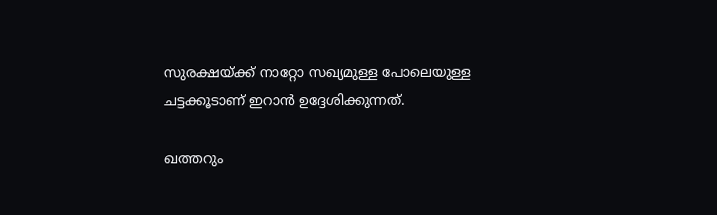സുരക്ഷയ്ക്ക് നാറ്റോ സഖ്യമുള്ള പോലെയുള്ള ചട്ടക്കൂടാണ് ഇറാന്‍ ഉദ്ദേശിക്കുന്നത്.

ഖത്തറും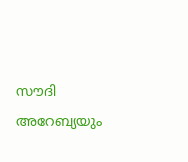സൗദി അറേബ്യയും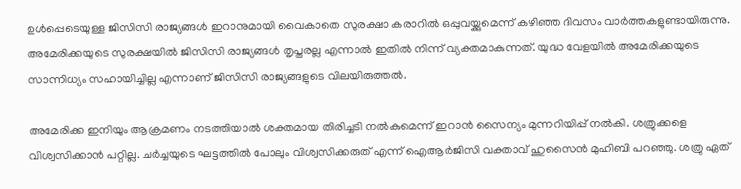ഉള്‍പ്പെടെയുള്ള ജിസിസി രാജ്യങ്ങള്‍ ഇറാനുമായി വൈകാതെ സുരക്ഷാ കരാറില്‍ ഒപ്പുവയ്ക്കുമെന്ന് കഴിഞ്ഞ ദിവസം വാര്‍ത്തകളുണ്ടായിരുന്നു. അമേരിക്കയുടെ സുരക്ഷയില്‍ ജിസിസി രാജ്യങ്ങള്‍ തൃപ്തരല്ല എന്നാല്‍ ഇതില്‍ നിന്ന് വ്യക്തമാകുന്നത്. യുദ്ധ വേളയില്‍ അമേരിക്കയുടെ സാന്നിധ്യം സഹായിച്ചില്ല എന്നാണ് ജിസിസി രാജ്യങ്ങളുടെ വിലയിരുത്തല്‍.

അമേരിക്ക ഇനിയും ആക്രമണം നടത്തിയാല്‍ ശക്തമായ തിരിച്ചടി നല്‍കുമെന്ന് ഇറാന്‍ സൈന്യം മുന്നറിയിപ്പ് നല്‍കി. ശത്രുക്കളെ വിശ്വസിക്കാന്‍ പറ്റില്ല. ചര്‍ച്ചയുടെ ഘട്ടത്തില്‍ പോലും വിശ്വസിക്കരുത് എന്ന് ഐആര്‍ജിസി വക്താവ് ഹുസൈന്‍ മുഹിബി പറഞ്ഞു. ശത്രു ഏത്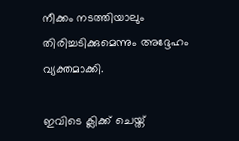നീക്കം നടത്തിയാലും തിരിച്ചടിക്കുമെന്നും അദ്ദേഹം വ്യക്തമാക്കി.

ഇവിടെ ക്ലിക്ക് ചെയ്ത്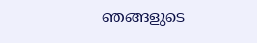ഞങ്ങളുടെ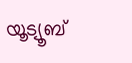യൂട്യൂബ്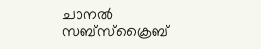ചാനൽ സബ്സ്ക്രൈബ്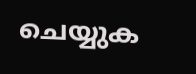ചെയ്യുക